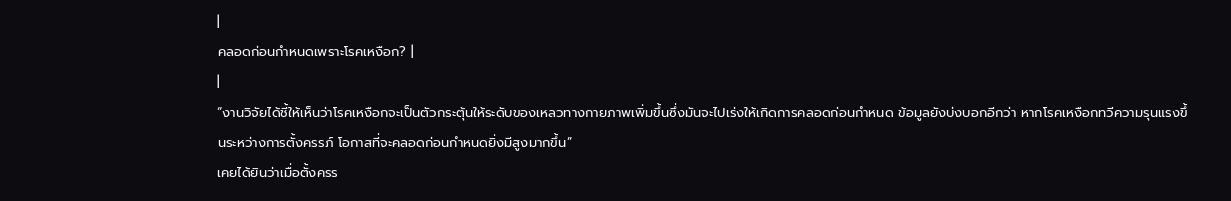|
คลอดก่อนกำหนดเพราะโรคเหงือก? |
|
“งานวิจัยได้ชี้ให้เห็นว่าโรคเหงือกจะเป็นตัวกระตุ้นให้ระดับของเหลวทางกายภาพเพิ่มขึ้นซึ่งมันจะไปเร่งให้เกิดการคลอดก่อนกำหนด ข้อมูลยังบ่งบอกอีกว่า หากโรคเหงือกทวีความรุนแรงขึ้นระหว่างการตั้งครรภ์ โอกาสที่จะคลอดก่อนกำหนดยิ่งมีสูงมากขึ้น”
เคยได้ยินว่าเมื่อตั้งครร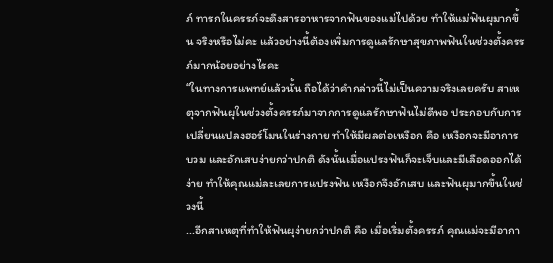ภ์ ทารกในครรภ์จะดึงสารอาหารจากฟันของแม่ไปด้วย ทำให้แม่ฟันผุมากขึ้น จริงหรือไม่คะ แล้วอย่างนี้ต้องเพิ่มการดูแลรักษาสุขภาพฟันในช่วงตั้งครรภ์มากน้อยอย่างไรคะ
“ในทางการแพทย์แล้วนั้น ถือได้ว่าคำกล่าวนี้ไม่เป็นความจริงเลยครับ สาเหตุจากฟันผุในช่วงตั้งครรภ์มาจากการดูแลรักษาฟันไม่ดีพอ ประกอบกับการเปลี่ยนแปลงฮอร์โมนในร่างกาย ทำให้มีผลต่อเหงือก คือ เหงือกจะมีอาการบวม และอักเสบง่ายกว่าปกติ ดังนั้นเมื่อแปรงฟันก็จะเจ็บและมีเลือดออกได้ง่าย ทำให้คุณแม่ละเลยการแปรงฟัน เหงือกจึงอักเสบ และฟันผุมากขึ้นในช่วงนี้
...อีกสาเหตุที่ทำให้ฟันผุง่ายกว่าปกติ คือ เมื่อเริ่มตั้งครรภ์ คุณแม่จะมีอากา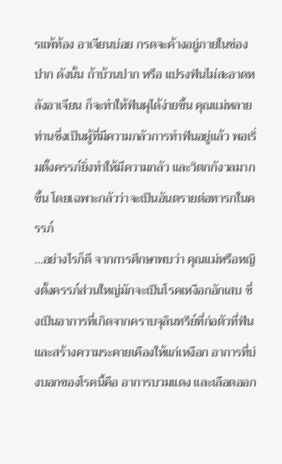รแพ้ท้อง อาเจียนบ่อย กรดจะค้างอยู่ภายในช่องปาก ดังนั้น ถ้าบ้วนปาก หรือ แปรงฟันไม่สะอาดหลังอาเจียน ก็จะทำให้ฟันผุได้ง่ายขึ้น คุณแม่หลายท่านซึ่งเป็นผู้ที่มีความกลัวการทำฟันอยู่แล้ว พอเริ่มตั้งครรภ์ยิ่งทำให้มีความกลัว และวิตกกังวลมากขึ้น โดยเฉพาะกลัวว่าจะเป็นอันตรายต่อทารกในครรภ์
...อย่างไรก็ดี จากการศึกษาพบว่า คุณแม่หรือหญิงตั้งครรภ์ส่วนใหญ่มักจะเป็นโรคเหงือกอักเสบ ซึ่งเป็นอาการที่เกิดจากคราบจุลินทรีย์ที่ก่อตัวที่ฟัน และสร้างความระคายเคืองให้แก่เหงือก อาการที่บ่งบอกของโรคนี้คือ อาการบวมแดง และเลือดออก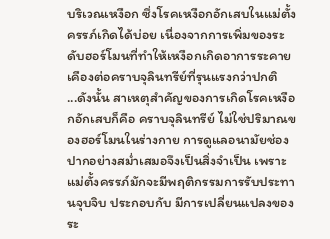บริเวณเหงือก ซึ่งโรคเหงือกอักเสบในแม่ตั้งครรภ์เกิดได้บ่อย เนื่องจากการเพิ่มของระดับฮอร์โมนที่ทำให้เหงือกเกิดอาการระคายเคืองต่อคราบจุลินทรีย์ที่รุนแรงกว่าปกติ
...ดังนั้น สาเหตุสำคัญของการเกิดโรคเหงือกอักเสบก็คือ คราบจุลินทรีย์ ไม่ใช่ปริมาณของฮอร์โมนในร่างกาย การดูแลอนามัยช่องปากอย่างสม่ำเสมอจึงเป็นสิ่งจำเป็น เพราะแม่ตั้งครรภ์มักจะมีพฤติกรรมการรับประทานจุบจิบ ประกอบกับ มีการเปลี่ยนแปลงของระ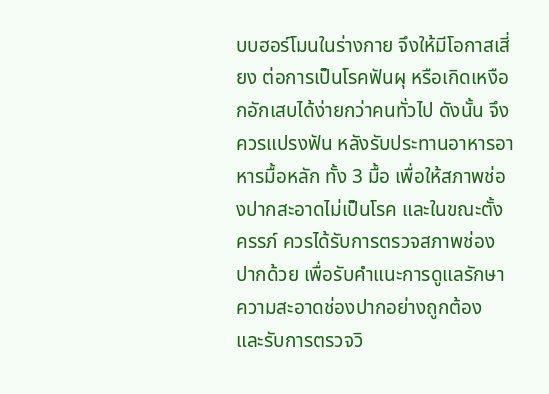บบฮอร์โมนในร่างกาย จึงให้มีโอกาสเสี่ยง ต่อการเป็นโรคฟันผุ หรือเกิดเหงือกอักเสบได้ง่ายกว่าคนทั่วไป ดังนั้น จึงควรแปรงฟัน หลังรับประทานอาหารอาหารมื้อหลัก ทั้ง 3 มื้อ เพื่อให้สภาพช่องปากสะอาดไม่เป็นโรค และในขณะตั้งครรภ์ ควรได้รับการตรวจสภาพช่องปากด้วย เพื่อรับคำแนะการดูแลรักษาความสะอาดช่องปากอย่างถูกต้อง และรับการตรวจวิ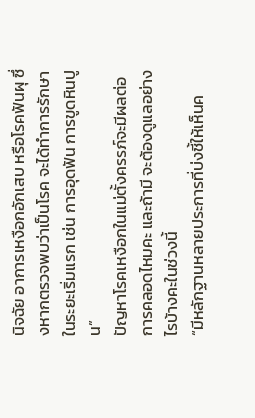นิจฉัย อาการเหงือกอักเสบ หรือโรคฟันผุ ซึ่งหากตรวจพบว่าเป็นโรค จะได้ทำการรักษาในระยะเริ่มแรก เช่น การอุดฟัน การขูดหินปูน”
ปัญหาโรคเหงือกในแม่ตั้งครรภ์จะมีผลต่อการคลอดไหมคะ และถ้ามี จะต้องดูแลอย่างไรบ้างคะในช่วงนี้
“มีหลักฐานหลายประการที่บ่งชี้ให้เห็นค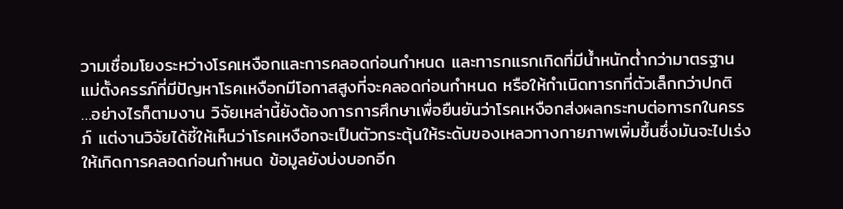วามเชื่อมโยงระหว่างโรคเหงือกและการคลอดก่อนกำหนด และทารกแรกเกิดที่มีน้ำหนักต่ำกว่ามาตรฐาน แม่ตั้งครรภ์ที่มีปัญหาโรคเหงือกมีโอกาสสูงที่จะคลอดก่อนกำหนด หรือให้กำเนิดทารกที่ตัวเล็กกว่าปกติ
…อย่างไรก็ตามงาน วิจัยเหล่านี้ยังต้องการการศึกษาเพื่อยืนยันว่าโรคเหงือกส่งผลกระทบต่อทารกในครรภ์ แต่งานวิจัยได้ชี้ให้เห็นว่าโรคเหงือกจะเป็นตัวกระตุ้นให้ระดับของเหลวทางกายภาพเพิ่มขึ้นซึ่งมันจะไปเร่งให้เกิดการคลอดก่อนกำหนด ข้อมูลยังบ่งบอกอีก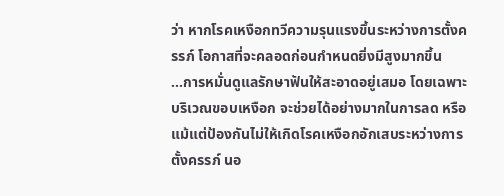ว่า หากโรคเหงือกทวีความรุนแรงขึ้นระหว่างการตั้งครรภ์ โอกาสที่จะคลอดก่อนกำหนดยิ่งมีสูงมากขึ้น
...การหมั่นดูแลรักษาฟันให้สะอาดอยู่เสมอ โดยเฉพาะบริเวณขอบเหงือก จะช่วยได้อย่างมากในการลด หรือแม้แต่ป้องกันไม่ให้เกิดโรคเหงือกอักเสบระหว่างการตั้งครรภ์ นอ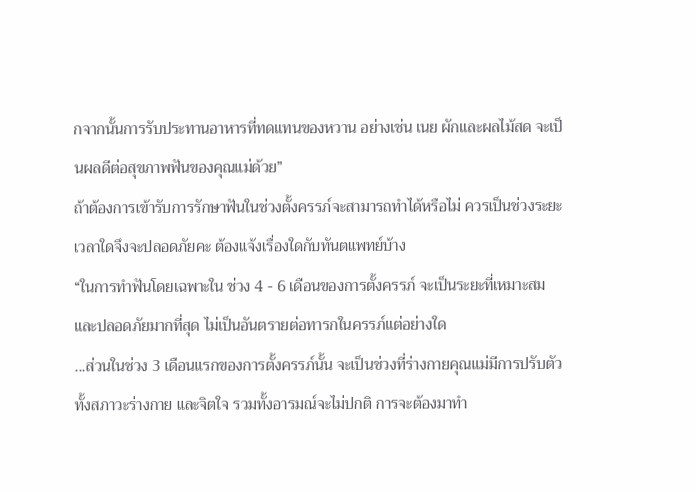กจากนั้นการรับประทานอาหารที่ทดแทนของหวาน อย่างเช่น เนย ผักและผลไม้สด จะเป็นผลดีต่อสุขภาพฟันของคุณแม่ด้วย”
ถ้าต้องการเข้ารับการรักษาฟันในช่วงตั้งครรภ์จะสามารถทำได้หรือไม่ ควรเป็นช่วงระยะเวลาใดจึงจะปลอดภัยคะ ต้องแจ้งเรื่องใดกับทันตแพทย์บ้าง
“ในการทำฟันโดยเฉพาะใน ช่วง 4 - 6 เดือนของการตั้งครรภ์ จะเป็นระยะที่เหมาะสม และปลอดภัยมากที่สุด ไม่เป็นอันตรายต่อทารกในครรภ์แต่อย่างใด
...ส่วนในช่วง 3 เดือนแรกของการตั้งครรภ์นั้น จะเป็นช่วงที่ร่างกายคุณแม่มีการปรับตัวทั้งสภาวะร่างกาย และจิตใจ รวมทั้งอารมณ์จะไม่ปกติ การจะต้องมาทำ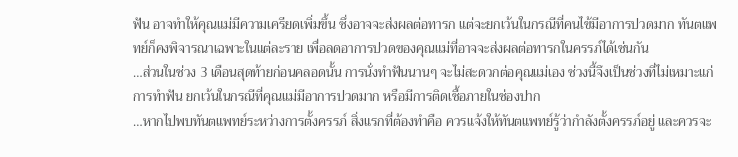ฟัน อาจทำให้คุณแม่มีความเครียดเพิ่มขึ้น ซึ่งอาจจะส่งผลต่อทารก แต่จะยกเว้นในกรณีที่คนไข้มีอาการปวดมาก ทันตแพทย์ก็คงพิจารณาเฉพาะในแต่ละราย เพื่อลดอาการปวดของคุณแม่ที่อาจจะส่งผลต่อทารกในครรภ์ได้เช่นกัน
…ส่วนในช่วง 3 เดือนสุดท้ายก่อนคลอดนั้น การนั่งทำฟันนานๆ จะไม่สะดวกต่อคุณแม่เอง ช่วงนี้จึงเป็นช่วงที่ไม่เหมาะแก่การทำฟัน ยกเว้นในกรณีที่คุณแม่มีอาการปวดมาก หรือมีการติดเชื้อภายในช่องปาก
…หากไปพบทันตแพทย์ระหว่างการตั้งครรภ์ สิ่งแรกที่ต้องทำคือ ควรแจ้งให้ทันตแพทย์รู้ว่ากำลังตั้งครรภ์อยู่ และควรจะ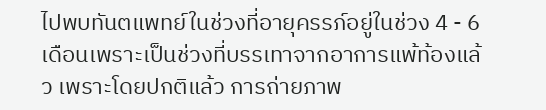ไปพบทันตแพทย์ในช่วงที่อายุครรภ์อยู่ในช่วง 4 - 6 เดือนเพราะเป็นช่วงที่บรรเทาจากอาการแพ้ท้องแล้ว เพราะโดยปกติแล้ว การถ่ายภาพ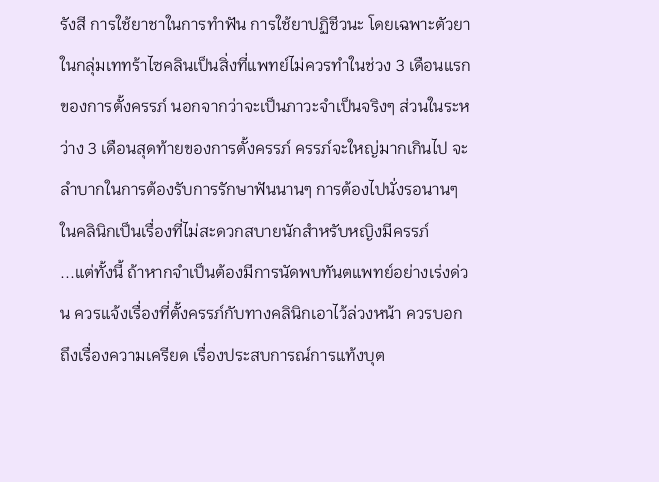รังสี การใช้ยาชาในการทำฟัน การใช้ยาปฏิชีวนะ โดยเฉพาะตัวยาในกลุ่มเททร้าไซคลินเป็นสิ่งที่แพทย์ไม่ควรทำในช่วง 3 เดือนแรกของการตั้งครรภ์ นอกจากว่าจะเป็นภาวะจำเป็นจริงๆ ส่วนในระหว่าง 3 เดือนสุดท้ายของการตั้งครรภ์ ครรภ์จะใหญ่มากเกินไป จะลำบากในการต้องรับการรักษาฟันนานๆ การต้องไปนั่งรอนานๆ ในคลินิกเป็นเรื่องที่ไม่สะดวกสบายนักสำหรับหญิงมีครรภ์
...แต่ทั้งนี้ ถ้าหากจำเป็นต้องมีการนัดพบทันตแพทย์อย่างเร่งด่วน ควรแจ้งเรื่องที่ตั้งครรภ์กับทางคลินิกเอาไว้ล่วงหน้า ควรบอกถึงเรื่องความเครียด เรื่องประสบการณ์การแท้งบุต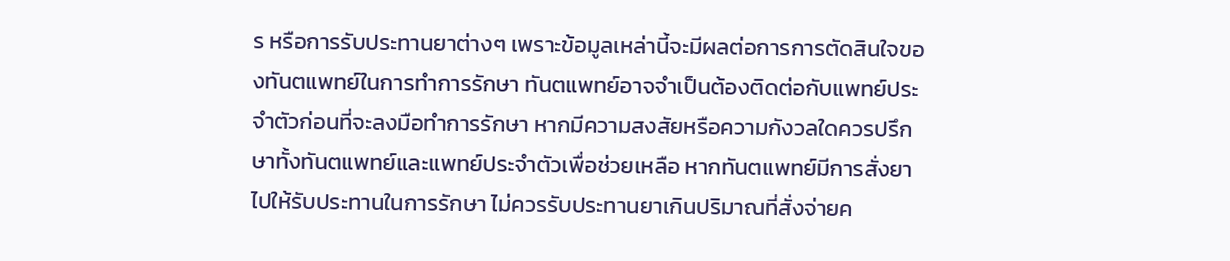ร หรือการรับประทานยาต่างๆ เพราะข้อมูลเหล่านี้จะมีผลต่อการการตัดสินใจของทันตแพทย์ในการทำการรักษา ทันตแพทย์อาจจำเป็นต้องติดต่อกับแพทย์ประจำตัวก่อนที่จะลงมือทำการรักษา หากมีความสงสัยหรือความกังวลใดควรปรึกษาทั้งทันตแพทย์และแพทย์ประจำตัวเพื่อช่วยเหลือ หากทันตแพทย์มีการสั่งยาไปให้รับประทานในการรักษา ไม่ควรรับประทานยาเกินปริมาณที่สั่งจ่ายค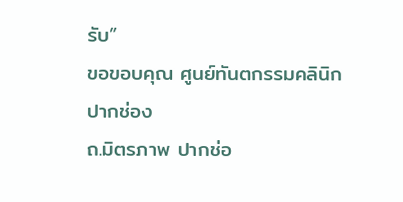รับ”
ขอขอบคุณ ศูนย์ทันตกรรมคลินิกปากช่อง
ถ.มิตรภาพ ปากช่อ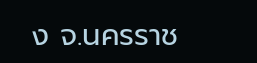ง จ.นครราช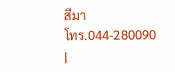สีมา
โทร.044-280090
|